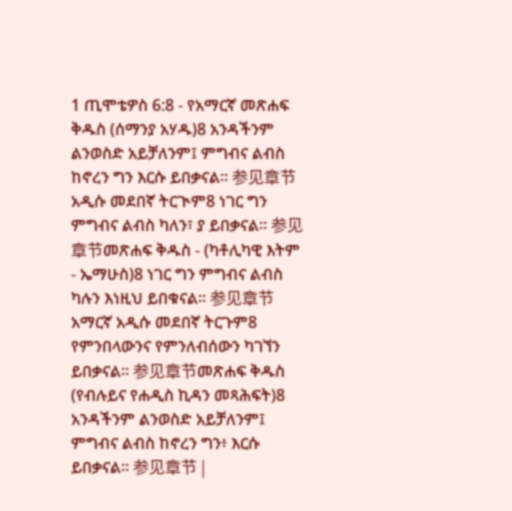1 ጢሞቴዎስ 6:8 - የአማርኛ መጽሐፍ ቅዱስ (ሰማንያ አሃዱ)8 አንዳችንም ልንወስድ አይቻለንም፤ ምግብና ልብስ ከኖረን ግን እርሱ ይበቃናል። 参见章节አዲሱ መደበኛ ትርጒም8 ነገር ግን ምግብና ልብስ ካለን፣ ያ ይበቃናል። 参见章节መጽሐፍ ቅዱስ - (ካቶሊካዊ እትም - ኤማሁስ)8 ነገር ግን ምግብና ልብስ ካሉን እነዚህ ይበቁናል። 参见章节አማርኛ አዲሱ መደበኛ ትርጉም8 የምንበላውንና የምንለብሰውን ካገኘን ይበቃናል። 参见章节መጽሐፍ ቅዱስ (የብሉይና የሐዲስ ኪዳን መጻሕፍት)8 አንዳችንም ልንወስድ አይቻለንም፤ ምግብና ልብስ ከኖረን ግን፥ እርሱ ይበቃናል። 参见章节 |